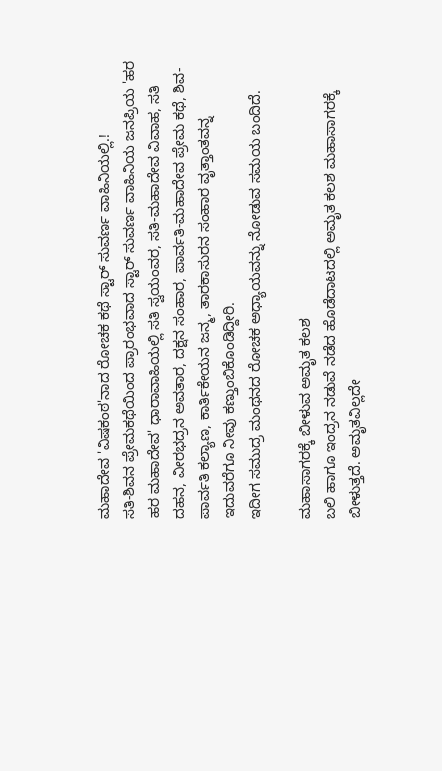ಮಹಾದೇವ 'ವಿಷಕಂಠ'ನಾದ ರೋಚಕ ಕಥೆ ಸ್ಟಾರ್ ಸುವರ್ಣ ವಾಹಿನಿಯಲ್ಲಿ.!
ಸತಿ-ಶಿವನ ಪ್ರೇಮಕಥೆಯಿಂದ ಪ್ರಾರಂಭವಾದ ಸ್ಟಾರ್ ಸುವರ್ಣ ವಾಹಿನಿಯ ಜನಪ್ರಿಯ 'ಹರ ಹರ ಮಹಾದೇವ' ಧಾರಾವಾಹಿಯಲ್ಲಿ ಸತಿ ಸ್ವಯಂವರ, ಸತಿ-ಮಹಾದೇವ ವಿವಾಹ, ಸತಿ ದಹನ, ವೀರಭದ್ರನ ಅವತಾರ, ದಕ್ಷನ ಸಂಹಾರ, ಪಾರ್ವತಿ-ಮಹಾದೇವ ಪ್ರೇಮ ಕಥೆ, ಶಿವ-ಪಾರ್ವತಿ ಕಲ್ಯಾಣ, ಕಾರ್ತಿಕೇಯನ ಜನ್ಮ, ತಾರಕಾಸುರನ ಸಂಹಾರ ವೃತ್ತಾಂತವನ್ನ ಇದುವರೆಗೂ ನೀವು ಕಣ್ತುಂಬಿಕೊಂಡಿದ್ದೀರಿ.
ಇದೀಗ ಸಮುದ್ರ ಮಂಥನದ ರೋಚಕ ಅಧ್ಯಾಯವನ್ನು ನೋಡುವ ಸಮಯ ಬಂದಿದೆ.

ಮಹಾಸಾಗರಕ್ಕೆ ಬೀಳುವ ಅಮೃತ ಕಲಶ
ಬಲಿ ಹಾಗೂ ಇಂದ್ರನ ನಡುವೆ ನಡೆದ ಹೊಡೆದಾಟದಲ್ಲಿ ಅಮೃತ ಕಲಶ ಮಹಾಸಾಗರಕ್ಕೆ ಬೀಳುತ್ತದೆ. ಅಮೃತವಿಲ್ಲದೇ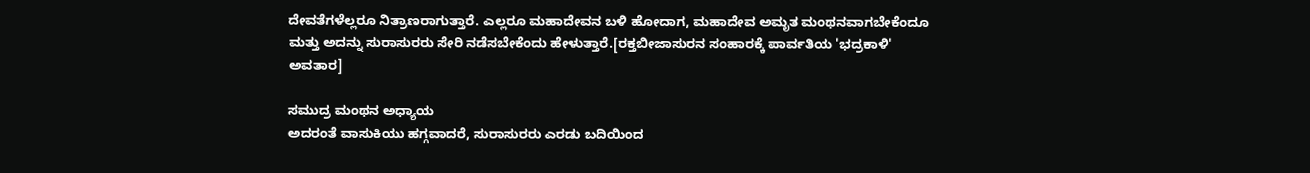ದೇವತೆಗಳೆಲ್ಲರೂ ನಿತ್ರಾಣರಾಗುತ್ತಾರೆ. ಎಲ್ಲರೂ ಮಹಾದೇವನ ಬಳಿ ಹೋದಾಗ, ಮಹಾದೇವ ಅಮೃತ ಮಂಥನವಾಗಬೇಕೆಂದೂ ಮತ್ತು ಅದನ್ನು ಸುರಾಸುರರು ಸೇರಿ ನಡೆಸಬೇಕೆಂದು ಹೇಳುತ್ತಾರೆ.[ರಕ್ತಬೀಜಾಸುರನ ಸಂಹಾರಕ್ಕೆ ಪಾರ್ವತಿಯ 'ಭದ್ರಕಾಳಿ' ಅವತಾರ]

ಸಮುದ್ರ ಮಂಥನ ಅಧ್ಯಾಯ
ಅದರಂತೆ ವಾಸುಕಿಯು ಹಗ್ಗವಾದರೆ, ಸುರಾಸುರರು ಎರಡು ಬದಿಯಿಂದ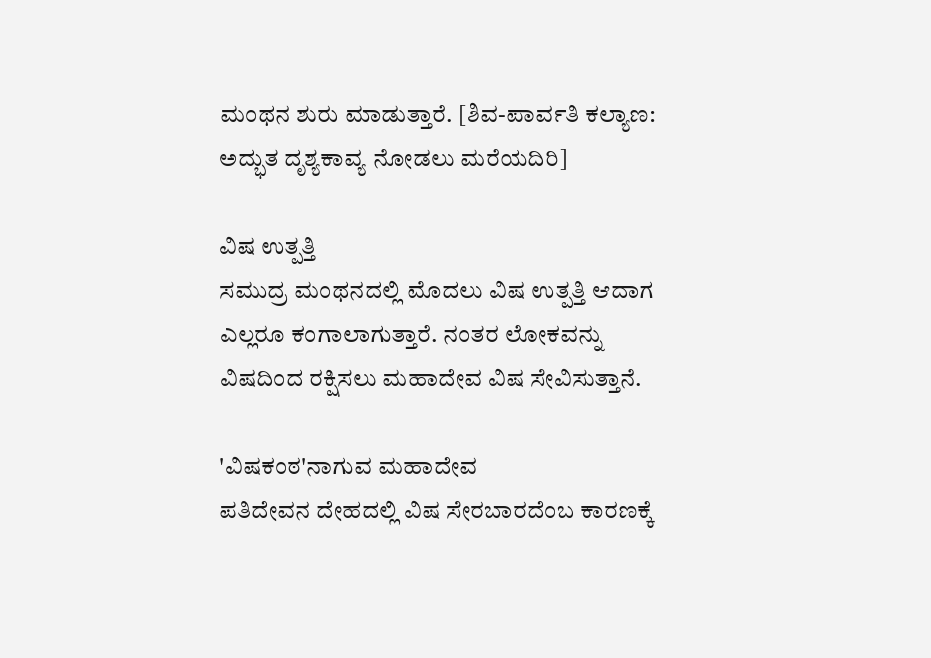ಮಂಥನ ಶುರು ಮಾಡುತ್ತಾರೆ. [ಶಿವ-ಪಾರ್ವತಿ ಕಲ್ಯಾಣ: ಅದ್ಭುತ ದೃಶ್ಯಕಾವ್ಯ ನೋಡಲು ಮರೆಯದಿರಿ]

ವಿಷ ಉತ್ಪತ್ತಿ
ಸಮುದ್ರ ಮಂಥನದಲ್ಲಿ ಮೊದಲು ವಿಷ ಉತ್ಪತ್ತಿ ಆದಾಗ ಎಲ್ಲರೂ ಕಂಗಾಲಾಗುತ್ತಾರೆ. ನಂತರ ಲೋಕವನ್ನು ವಿಷದಿಂದ ರಕ್ಷಿಸಲು ಮಹಾದೇವ ವಿಷ ಸೇವಿಸುತ್ತಾನೆ.

'ವಿಷಕಂಠ'ನಾಗುವ ಮಹಾದೇವ
ಪತಿದೇವನ ದೇಹದಲ್ಲಿ ವಿಷ ಸೇರಬಾರದೆಂಬ ಕಾರಣಕ್ಕೆ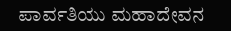ಪಾರ್ವತಿಯು ಮಹಾದೇವನ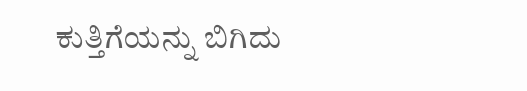ಕುತ್ತಿಗೆಯನ್ನು ಬಿಗಿದು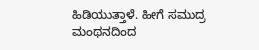ಹಿಡಿಯುತ್ತಾಳೆ. ಹೀಗೆ ಸಮುದ್ರ ಮಂಥನದಿಂದ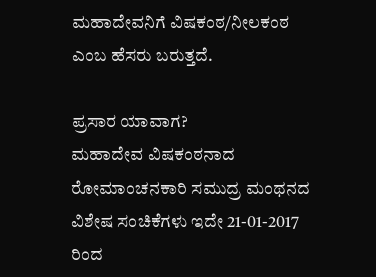ಮಹಾದೇವನಿಗೆ ವಿಷಕಂಠ/ನೀಲಕಂಠ ಎಂಬ ಹೆಸರು ಬರುತ್ತದೆ.

ಪ್ರಸಾರ ಯಾವಾಗ?
ಮಹಾದೇವ ವಿಷಕಂಠನಾದ ರೋಮಾಂಚನಕಾರಿ ಸಮುದ್ರ ಮಂಥನದ ವಿಶೇಷ ಸಂಚಿಕೆಗಳು ಇದೇ 21-01-2017 ರಿಂದ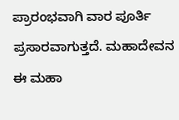ಪ್ರಾರಂಭವಾಗಿ ವಾರ ಪೂರ್ತಿ ಪ್ರಸಾರವಾಗುತ್ತದೆ. ಮಹಾದೇವನ ಈ ಮಹಾ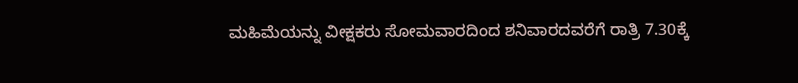ಮಹಿಮೆಯನ್ನು ವೀಕ್ಷಕರು ಸೋಮವಾರದಿಂದ ಶನಿವಾರದವರೆಗೆ ರಾತ್ರಿ 7.30ಕ್ಕೆ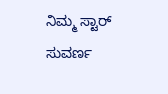ನಿಮ್ಮ ಸ್ಟಾರ್ ಸುವರ್ಣ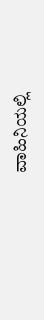ವಾಹಿನಿಯಲ್ಲಿ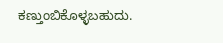ಕಣ್ತುಂಬಿಕೊಳ್ಳಬಹುದು.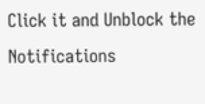Click it and Unblock the Notifications